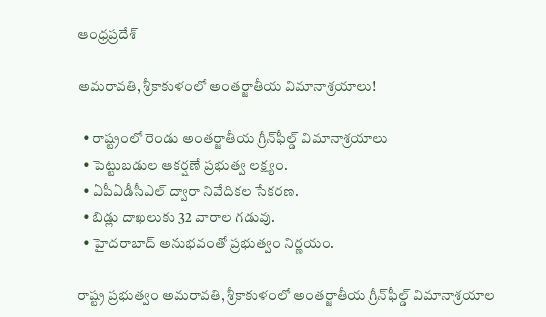ఆంధ్రప్రదేశ్

అమరావతి, శ్రీకాకుళంలో అంతర్జాతీయ విమానాశ్రయాలు!

  • రాష్ట్రంలో రెండు అంతర్జాతీయ గ్రీన్‌ఫీల్డ్‌ విమానాశ్రయాలు
  • పెట్టుబడుల ఆకర్షణే ప్రభుత్వ లక్ష్యం.
  • ఏపీఏడీసీఎల్ ద్వారా నివేదికల సేకరణ.
  • బిడ్లు దాఖలుకు 32 వారాల గడువు.
  • హైదరాబాద్ అనుభవంతో ప్రభుత్వం నిర్ణయం.

రాష్ట్ర ప్రభుత్వం అమరావతి, శ్రీకాకుళంలో అంతర్జాతీయ గ్రీన్‌ఫీల్డ్ విమానాశ్రయాల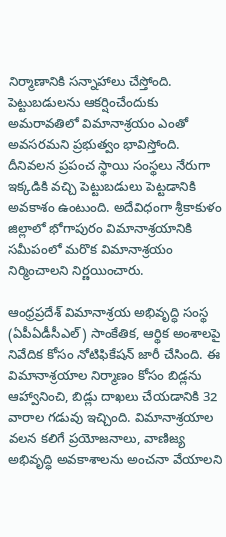నిర్మాణానికి సన్నాహాలు చేస్తోంది. పెట్టుబడులను ఆకర్షించేందుకు అమరావతిలో విమానాశ్రయం ఎంతో అవసరమని ప్రభుత్వం భావిస్తోంది. దీనివలన ప్రపంచ స్థాయి సంస్థలు నేరుగా ఇక్కడికి వచ్చి పెట్టుబడులు పెట్టడానికి అవకాశం ఉంటుంది. అదేవిధంగా శ్రీకాకుళం జిల్లాలో భోగాపురం విమానాశ్రయానికి సమీపంలో మరొక విమానాశ్రయం నిర్మించాలని నిర్ణయించారు.

ఆంధ్రప్రదేశ్ విమానాశ్రయ అభివృద్ధి సంస్థ (ఏపీఏడీసీఎల్) సాంకేతిక, ఆర్థిక అంశాలపై నివేదిక కోసం నోటిఫికేషన్ జారీ చేసింది. ఈ విమానాశ్రయాల నిర్మాణం కోసం బిడ్లను ఆహ్వానించి, బిడ్లు దాఖలు చేయడానికి 32 వారాల గడువు ఇచ్చింది. విమానాశ్రయాల వలన కలిగే ప్రయోజనాలు, వాణిజ్య అభివృద్ధి అవకాశాలను అంచనా వేయాలని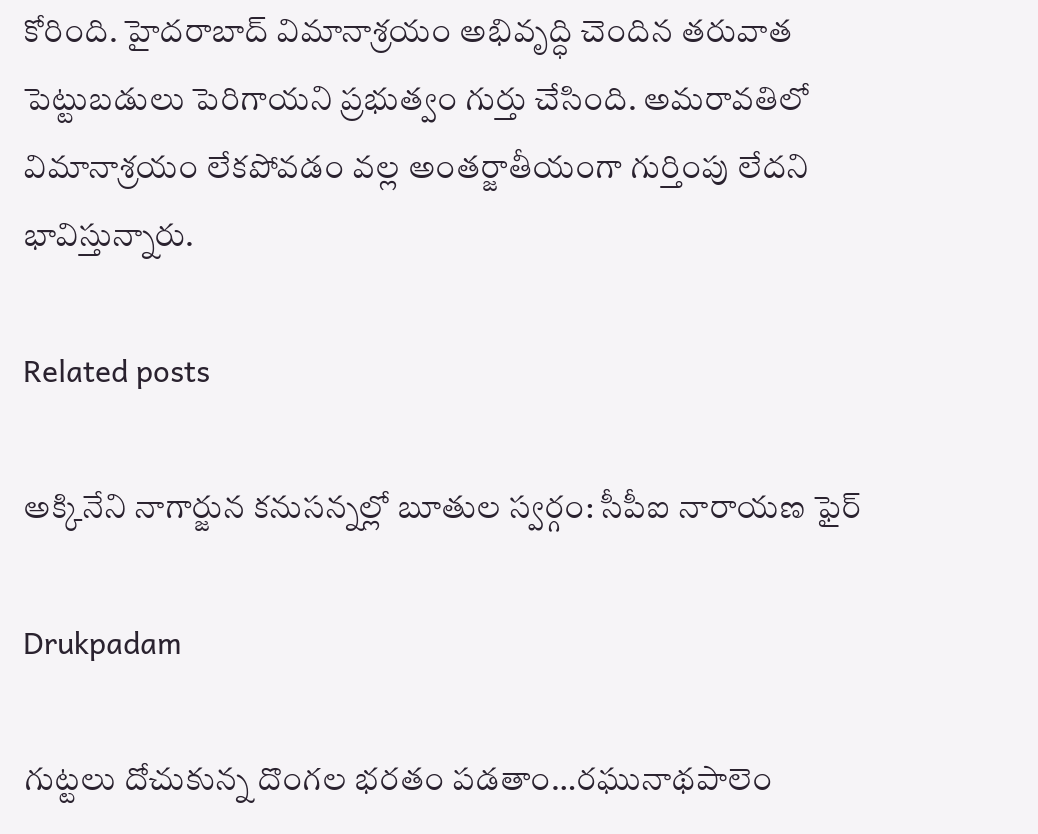కోరింది. హైదరాబాద్ విమానాశ్రయం అభివృద్ధి చెందిన తరువాత పెట్టుబడులు పెరిగాయని ప్రభుత్వం గుర్తు చేసింది. అమరావతిలో విమానాశ్రయం లేకపోవడం వల్ల అంతర్జాతీయంగా గుర్తింపు లేదని భావిస్తున్నారు.

Related posts

అక్కినేని నాగార్జున కనుసన్నల్లో బూతుల స్వర్గం: సీపీఐ నారాయణ ఫైర్

Drukpadam

గుట్టలు దోచుకున్న దొంగల భరతం పడతాం…రఘునాథపాలెం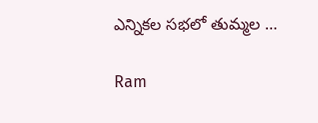ఎన్నికల సభలో తుమ్మల …

Ram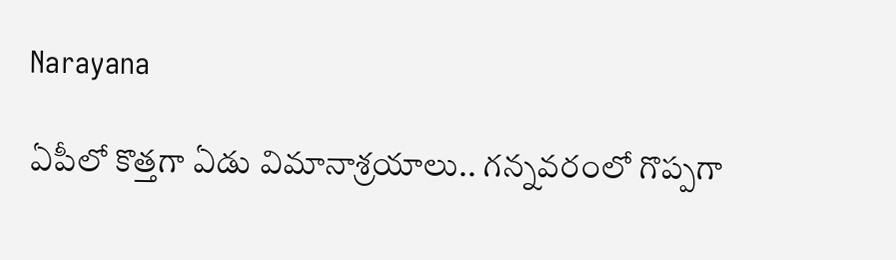Narayana

ఏపీలో కొత్తగా ఏడు విమానాశ్రయాలు.. గన్నవరంలో గొప్పగా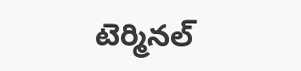టెర్మినల్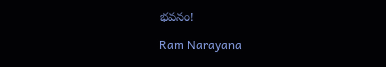భవనం!

Ram Narayana